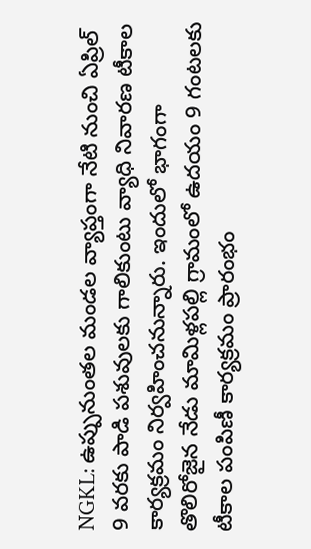NGKL: ఉప్పునుంతల మండల వ్యాప్తంగా నేటి నుంచి ఏప్రిల్ 9 వరకు పాడి పశువులకు గాలికుంటు వ్యాధి నివారణ టీకాల కార్యక్రమం నిర్వహించనున్నారు. ఇందులో భాగంగా తొలిరోజైన నేడు మామిళ్లపల్లి గ్రామంలో ఉదయం 9 గంటలకు టీకాల పంపిణీ కార్యక్రమం ప్రారంభం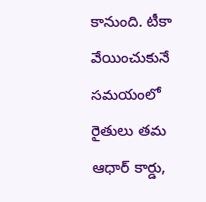కానుంది. టీకా వేయించుకునే సమయంలో రైతులు తమ ఆధార్ కార్డు,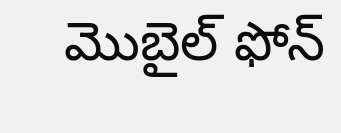మొబైల్ ఫోన్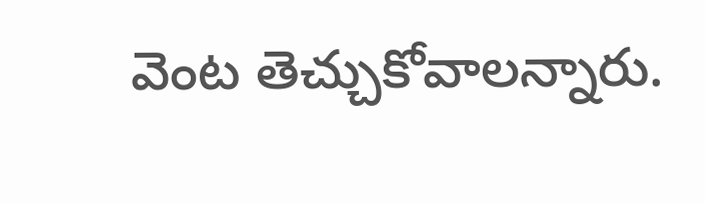వెంట తెచ్చుకోవాలన్నారు.